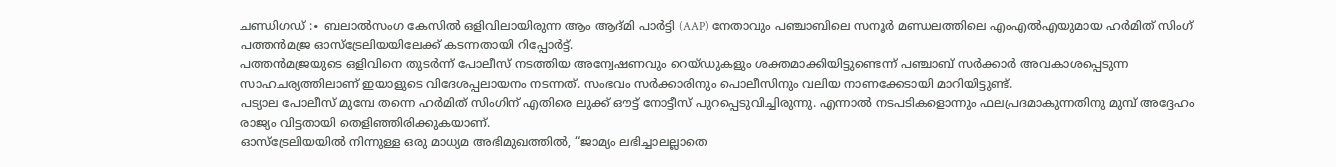ചണ്ഡിഗഡ് :∙ ബലാൽസംഗ കേസിൽ ഒളിവിലായിരുന്ന ആം ആദ്മി പാർട്ടി (AAP) നേതാവും പഞ്ചാബിലെ സനൂർ മണ്ഡലത്തിലെ എംഎൽഎയുമായ ഹർമിത് സിംഗ് പത്തൻമജ്ര ഓസ്ട്രേലിയയിലേക്ക് കടന്നതായി റിപ്പോർട്ട്.
പത്തൻമജ്രയുടെ ഒളിവിനെ തുടർന്ന് പോലീസ് നടത്തിയ അന്വേഷണവും റെയ്ഡുകളും ശക്തമാക്കിയിട്ടുണ്ടെന്ന് പഞ്ചാബ് സർക്കാർ അവകാശപ്പെടുന്ന സാഹചര്യത്തിലാണ് ഇയാളുടെ വിദേശപ്പലായനം നടന്നത്. സംഭവം സർക്കാരിനും പൊലീസിനും വലിയ നാണക്കേടായി മാറിയിട്ടുണ്ട്.
പട്യാല പോലീസ് മുമ്പേ തന്നെ ഹർമിത് സിംഗിന് എതിരെ ലുക്ക് ഔട്ട് നോട്ടീസ് പുറപ്പെടുവിച്ചിരുന്നു. എന്നാൽ നടപടികളൊന്നും ഫലപ്രദമാകുന്നതിനു മുമ്പ് അദ്ദേഹം രാജ്യം വിട്ടതായി തെളിഞ്ഞിരിക്കുകയാണ്.
ഓസ്ട്രേലിയയിൽ നിന്നുള്ള ഒരു മാധ്യമ അഭിമുഖത്തിൽ, “ജാമ്യം ലഭിച്ചാലല്ലാതെ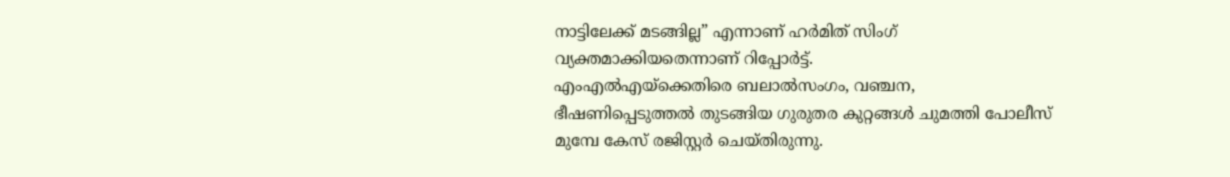നാട്ടിലേക്ക് മടങ്ങില്ല” എന്നാണ് ഹർമിത് സിംഗ് വ്യക്തമാക്കിയതെന്നാണ് റിപ്പോർട്ട്.
എംഎൽഎയ്ക്കെതിരെ ബലാൽസംഗം, വഞ്ചന, ഭീഷണിപ്പെടുത്തൽ തുടങ്ങിയ ഗുരുതര കുറ്റങ്ങൾ ചുമത്തി പോലീസ് മുമ്പേ കേസ് രജിസ്റ്റർ ചെയ്തിരുന്നു.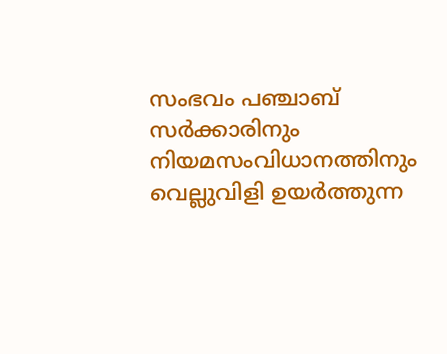സംഭവം പഞ്ചാബ് സർക്കാരിനും നിയമസംവിധാനത്തിനും വെല്ലുവിളി ഉയർത്തുന്ന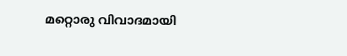മറ്റൊരു വിവാദമായി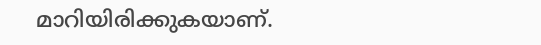മാറിയിരിക്കുകയാണ്.